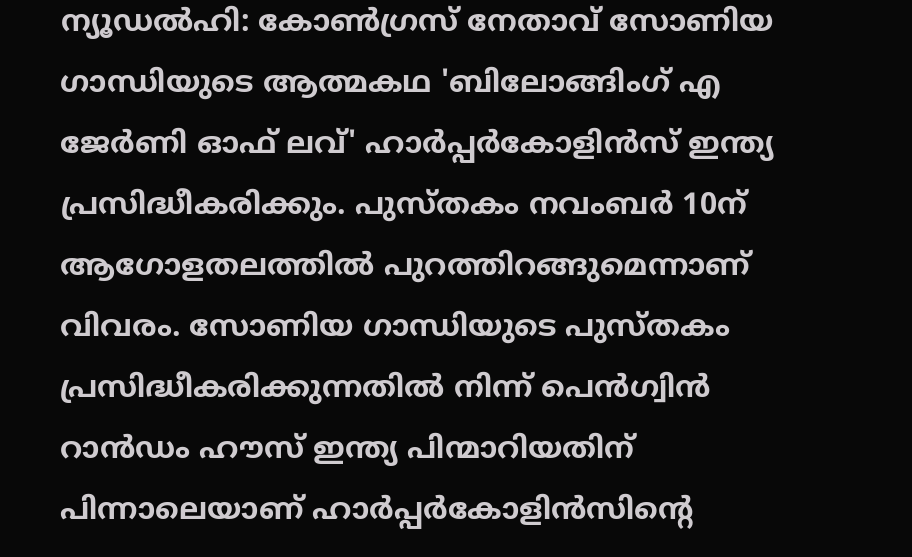ന്യൂഡൽഹി: കോൺഗ്രസ് നേതാവ് സോണിയ ഗാന്ധിയുടെ ആത്മകഥ 'ബിലോങ്ങിംഗ് എ ജേർണി ഓഫ് ലവ്' ഹാർപ്പർകോളിൻസ് ഇന്ത്യ പ്രസിദ്ധീകരിക്കും. പുസ്തകം നവംബർ 10ന് ആഗോളതലത്തിൽ പുറത്തിറങ്ങുമെന്നാണ് വിവരം. സോണിയ ഗാന്ധിയുടെ പുസ്തകം പ്രസിദ്ധീകരിക്കുന്നതിൽ നിന്ന് പെൻഗ്വിൻ റാൻഡം ഹൗസ് ഇന്ത്യ പിന്മാറിയതിന് പിന്നാലെയാണ് ഹാർപ്പർകോളിൻസിന്റെ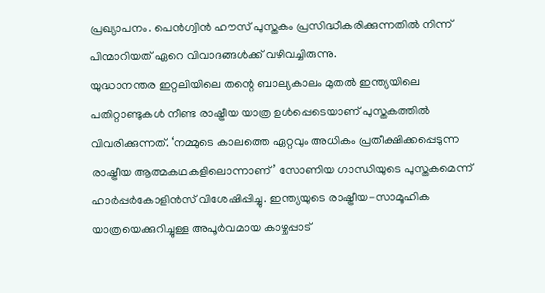പ്രഖ്യാപനം. പെൻഗ്വിൻ ഹൗസ് പുസ്തകം പ്രസിദ്ധീകരിക്കുന്നതിൽ നിന്ന് പിന്മാറിയത് ഏറെ വിവാദങ്ങൾക്ക് വഴിവച്ചിരുന്നു.
യുദ്ധാനന്തര ഇറ്റലിയിലെ തന്റെ ബാല്യകാലം മുതൽ ഇന്ത്യയിലെ പതിറ്റാണ്ടുകൾ നീണ്ട രാഷ്ട്രീയ യാത്ര ഉൾപ്പെടെയാണ് പുസ്തകത്തിൽ വിവരിക്കുന്നത്. ‘നമ്മുടെ കാലത്തെ ഏറ്റവും അധികം പ്രതീക്ഷിക്കപ്പെടുന്ന രാഷ്ട്രീയ ആത്മകഥകളിലൊന്നാണ്’ സോണിയ ഗാന്ധിയുടെ പുസ്തകമെന്ന് ഹാർപ്പർകോളിൻസ് വിശേഷിപ്പിച്ചു. ഇന്ത്യയുടെ രാഷ്ട്രീയ-സാമൂഹിക യാത്രയെക്കുറിച്ചുള്ള അപൂർവമായ കാഴ്ചപ്പാട്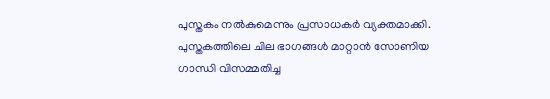പുസ്തകം നൽകുമെന്നും പ്രസാധകർ വ്യക്തമാക്കി.
പുസ്തകത്തിലെ ചില ഭാഗങ്ങൾ മാറ്റാൻ സോണിയ ഗാന്ധി വിസമ്മതിച്ച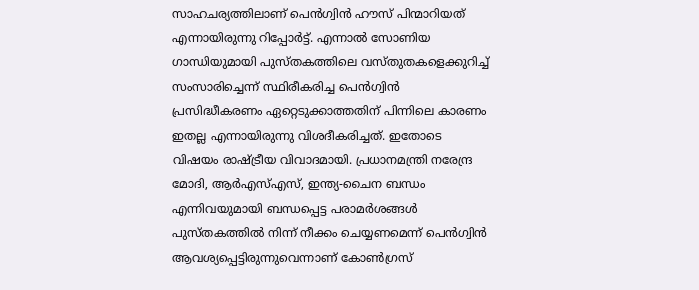സാഹചര്യത്തിലാണ് പെൻഗ്വിൻ ഹൗസ് പിന്മാറിയത് എന്നായിരുന്നു റിപ്പോർട്ട്. എന്നാൽ സോണിയ ഗാന്ധിയുമായി പുസ്തകത്തിലെ വസ്തുതകളെക്കുറിച്ച് സംസാരിച്ചെന്ന് സ്ഥിരീകരിച്ച പെൻഗ്വിൻ പ്രസിദ്ധീകരണം ഏറ്റെടുക്കാത്തതിന് പിന്നിലെ കാരണം ഇതല്ല എന്നായിരുന്നു വിശദീകരിച്ചത്. ഇതോടെ വിഷയം രാഷ്ട്രീയ വിവാദമായി. പ്രധാനമന്ത്രി നരേന്ദ്ര മോദി, ആർഎസ്എസ്, ഇന്ത്യ-ചൈന ബന്ധം എന്നിവയുമായി ബന്ധപ്പെട്ട പരാമർശങ്ങൾ പുസ്തകത്തിൽ നിന്ന് നീക്കം ചെയ്യണമെന്ന് പെൻഗ്വിൻ ആവശ്യപ്പെട്ടിരുന്നുവെന്നാണ് കോൺഗ്രസ്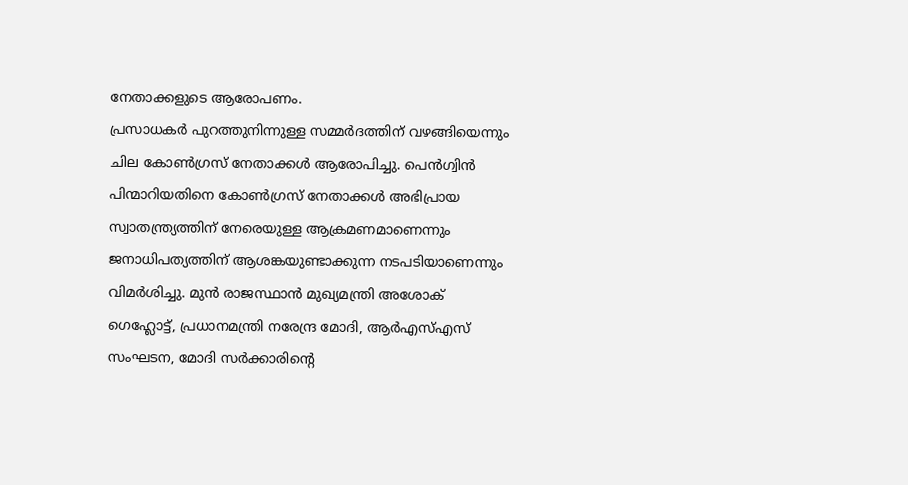നേതാക്കളുടെ ആരോപണം.
പ്രസാധകർ പുറത്തുനിന്നുള്ള സമ്മർദത്തിന് വഴങ്ങിയെന്നും ചില കോൺഗ്രസ് നേതാക്കൾ ആരോപിച്ചു. പെൻഗ്വിൻ പിന്മാറിയതിനെ കോൺഗ്രസ് നേതാക്കൾ അഭിപ്രായ സ്വാതന്ത്ര്യത്തിന് നേരെയുള്ള ആക്രമണമാണെന്നും ജനാധിപത്യത്തിന് ആശങ്കയുണ്ടാക്കുന്ന നടപടിയാണെന്നും വിമർശിച്ചു. മുൻ രാജസ്ഥാൻ മുഖ്യമന്ത്രി അശോക് ഗെഹ്ലോട്ട്, പ്രധാനമന്ത്രി നരേന്ദ്ര മോദി, ആർഎസ്എസ് സംഘടന, മോദി സർക്കാരിന്റെ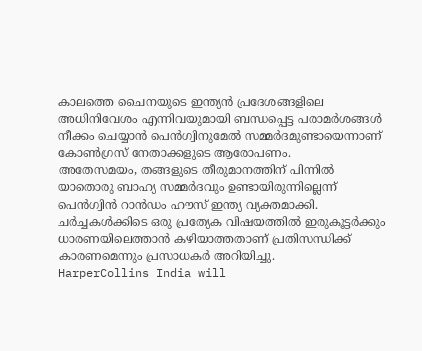കാലത്തെ ചൈനയുടെ ഇന്ത്യൻ പ്രദേശങ്ങളിലെ അധിനിവേശം എന്നിവയുമായി ബന്ധപ്പെട്ട പരാമർശങ്ങൾ നീക്കം ചെയ്യാൻ പെൻഗ്വിനുമേൽ സമ്മർദമുണ്ടായെന്നാണ് കോൺഗ്രസ് നേതാക്കളുടെ ആരോപണം.
അതേസമയം, തങ്ങളുടെ തീരുമാനത്തിന് പിന്നിൽ യാതൊരു ബാഹ്യ സമ്മർദവും ഉണ്ടായിരുന്നില്ലെന്ന് പെൻഗ്വിൻ റാൻഡം ഹൗസ് ഇന്ത്യ വ്യക്തമാക്കി. ചർച്ചകൾക്കിടെ ഒരു പ്രത്യേക വിഷയത്തിൽ ഇരുകൂട്ടർക്കും ധാരണയിലെത്താൻ കഴിയാത്തതാണ് പ്രതിസന്ധിക്ക് കാരണമെന്നും പ്രസാധകർ അറിയിച്ചു.
HarperCollins India will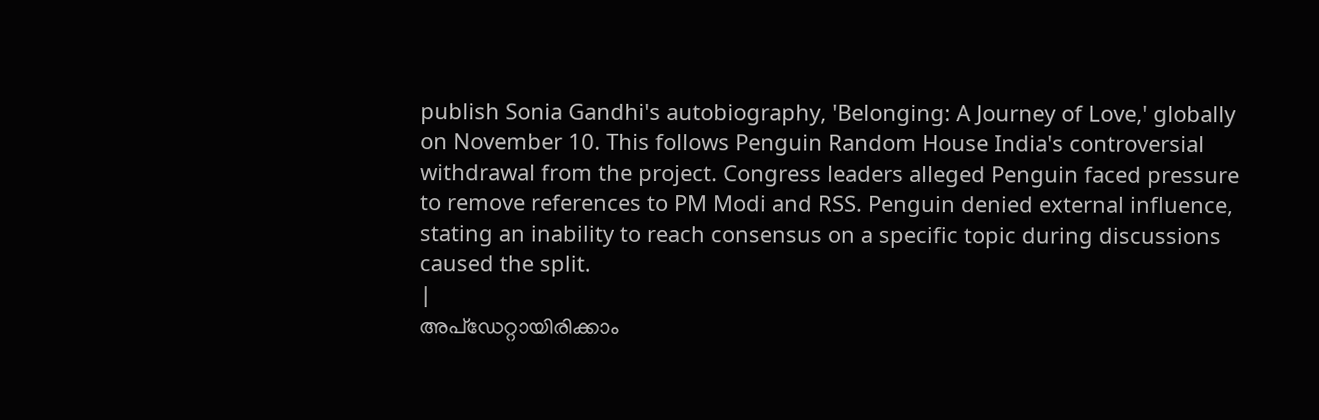publish Sonia Gandhi's autobiography, 'Belonging: A Journey of Love,' globally on November 10. This follows Penguin Random House India's controversial withdrawal from the project. Congress leaders alleged Penguin faced pressure to remove references to PM Modi and RSS. Penguin denied external influence, stating an inability to reach consensus on a specific topic during discussions caused the split.
|
അപ്ഡേറ്റായിരിക്കാം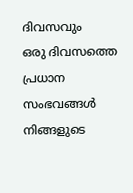ദിവസവും
ഒരു ദിവസത്തെ പ്രധാന സംഭവങ്ങൾ നിങ്ങളുടെ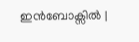ഇൻബോക്സിൽ |